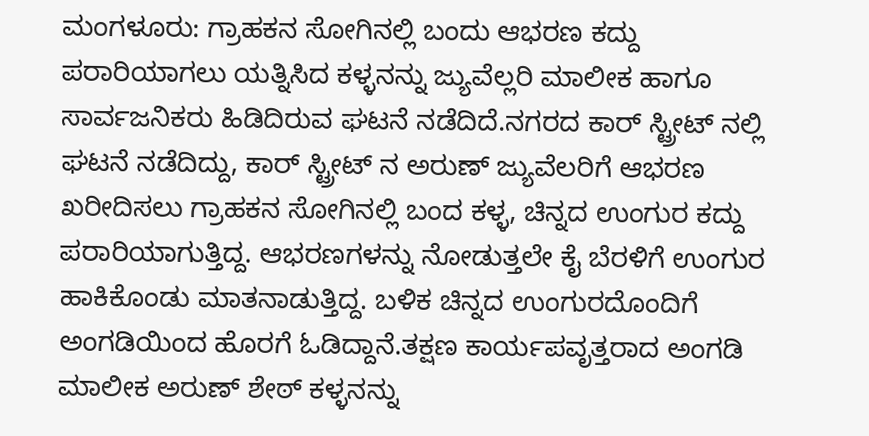ಮಂಗಳೂರು: ಗ್ರಾಹಕನ ಸೋಗಿನಲ್ಲಿ ಬಂದು ಆಭರಣ ಕದ್ದು ಪರಾರಿಯಾಗಲು ಯತ್ನಿಸಿದ ಕಳ್ಳನನ್ನು ಜ್ಯುವೆಲ್ಲರಿ ಮಾಲೀಕ ಹಾಗೂ ಸಾರ್ವಜನಿಕರು ಹಿಡಿದಿರುವ ಘಟನೆ ನಡೆದಿದೆ.ನಗರದ ಕಾರ್ ಸ್ಟ್ರೀಟ್ ನಲ್ಲಿ ಘಟನೆ ನಡೆದಿದ್ದು, ಕಾರ್ ಸ್ಟ್ರೀಟ್ ನ ಅರುಣ್ ಜ್ಯುವೆಲರಿಗೆ ಆಭರಣ ಖರೀದಿಸಲು ಗ್ರಾಹಕನ ಸೋಗಿನಲ್ಲಿ ಬಂದ ಕಳ್ಳ, ಚಿನ್ನದ ಉಂಗುರ ಕದ್ದು ಪರಾರಿಯಾಗುತ್ತಿದ್ದ. ಆಭರಣಗಳನ್ನು ನೋಡುತ್ತಲೇ ಕೈ ಬೆರಳಿಗೆ ಉಂಗುರ ಹಾಕಿಕೊಂಡು ಮಾತನಾಡುತ್ತಿದ್ದ. ಬಳಿಕ ಚಿನ್ನದ ಉಂಗುರದೊಂದಿಗೆ ಅಂಗಡಿಯಿಂದ ಹೊರಗೆ ಓಡಿದ್ದಾನೆ.ತಕ್ಷಣ ಕಾರ್ಯಪವೃತ್ತರಾದ ಅಂಗಡಿ ಮಾಲೀಕ ಅರುಣ್ ಶೇಠ್ ಕಳ್ಳನನ್ನು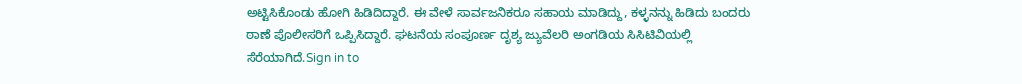ಅಟ್ಟಿಸಿಕೊಂಡು ಹೋಗಿ ಹಿಡಿದಿದ್ದಾರೆ. ಈ ವೇಳೆ ಸಾರ್ವಜನಿಕರೂ ಸಹಾಯ ಮಾಡಿದ್ದು, ಕಳ್ಳನನ್ನು ಹಿಡಿದು ಬಂದರು ಠಾಣೆ ಪೊಲೀಸರಿಗೆ ಒಪ್ಪಿಸಿದ್ದಾರೆ. ಘಟನೆಯ ಸಂಪೂರ್ಣ ದೃಶ್ಯ ಜ್ಯುವೆಲರಿ ಅಂಗಡಿಯ ಸಿಸಿಟಿವಿಯಲ್ಲಿ ಸೆರೆಯಾಗಿದೆ.Sign in to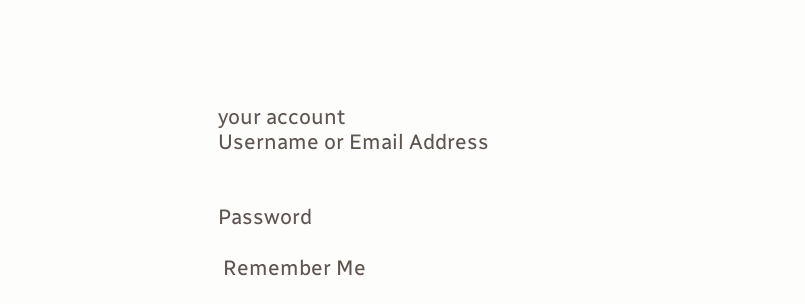your account
Username or Email Address


Password

 Remember Me